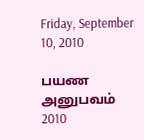Friday, September 10, 2010

பயண அனுபவம் 2010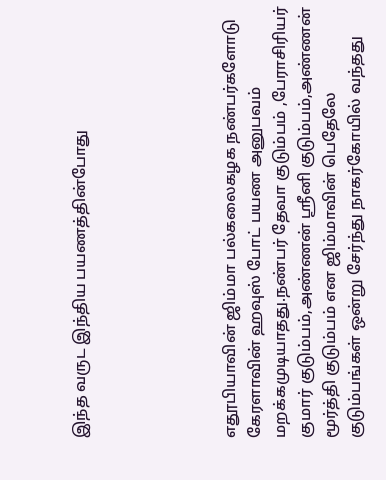இந்த வருட இந்திய பயணத்தின்போது





எதூபியாவின் ஜிம்மா பல்கலைகழக நண்பர்களோடு கேரளாவின் ஹவுஸ் போட் பயண அனுபவம் மறக்கமுடியாதது.நண்பர் தேவா குடும்பம் ,பேராசிரியர் குமார் குடும்பம்,அண்ணன் ஸ்ரீனி குடும்பம்,அண்ணன் மூர்த்தி குடும்பம் என ஜிம்மாவின் பெதேலே குடும்பங்கள் ஒன்று சேர்ந்து நாகர்கோயில் வந்தது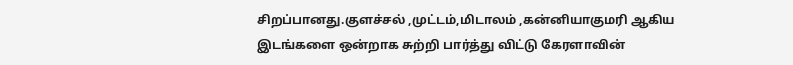சிறப்பானது.குளச்சல் ,முட்டம்,மிடாலம் ,கன்னியாகுமரி ஆகிய இடங்களை ஒன்றாக சுற்றி பார்த்து விட்டு கேரளாவின்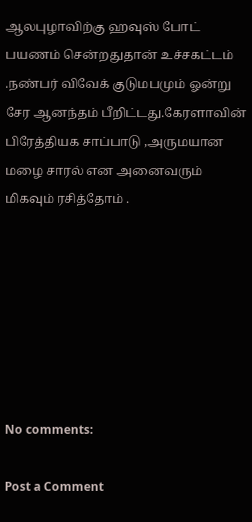ஆலபுழாவிற்கு ஹவுஸ் போட் பயணம் சென்றதுதான் உச்சகட்டம் .நண்பர் விவேக் குடுமபமும் ஓன்று சேர ஆனந்தம் பீறிட்டது.கேரளாவின் பிரேத்தியக சாப்பாடு ,அருமயான மழை சாரல் என அனைவரும் மிகவும் ரசித்தோம் .







No comments:

Post a Comment